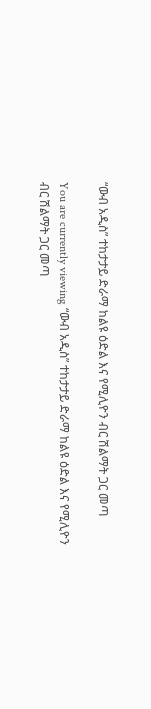“ውብ አዲስ” ተከታታይ ድራማ ከልዩ ዕድል እና የሚሊዮን ብር ሽልማት ጋር መጣ

You are currently viewing “ውብ አዲስ” ተከታታይ ድራማ ከልዩ ዕድል እና የሚሊዮን ብር ሽልማት ጋር መጣ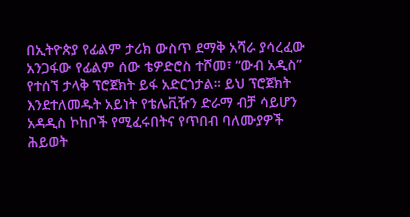በኢትዮጵያ የፊልም ታሪክ ውስጥ ደማቅ አሻራ ያሳረፈው አንጋፋው የፊልም ሰው ቴዎድሮስ ተሾመ፣ “ውብ አዲስ” የተሰኘ ታላቅ ፕሮጀክት ይፋ አድርጎታል። ይህ ፕሮጀክት እንደተለመዱት አይነት የቴሌቪዥን ድራማ ብቻ ሳይሆን አዳዲስ ኮከቦች የሚፈሩበትና የጥበብ ባለሙያዎች ሕይወት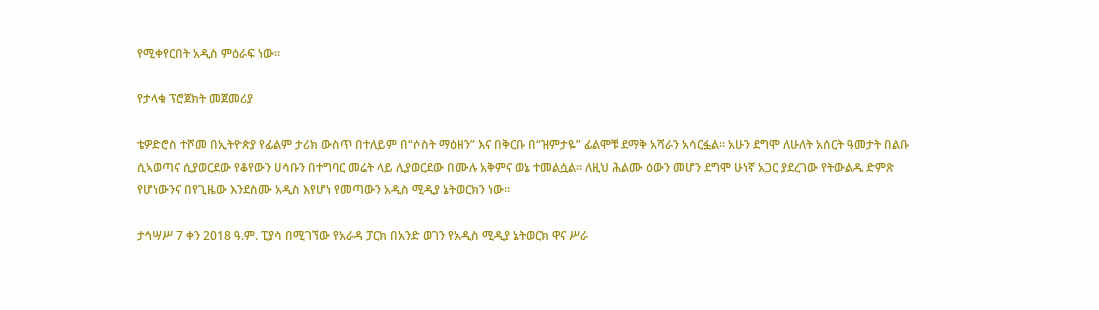የሚቀየርበት አዲስ ምዕራፍ ነው።

የታላቁ ፕሮጀክት መጀመሪያ

ቴዎድሮስ ተሾመ በኢትዮጵያ የፊልም ታሪክ ውስጥ በተለይም በ“ሶስት ማዕዘን” እና በቅርቡ በ“ዝምታዬ” ፊልሞቹ ደማቅ አሻራን አሳርፏል። አሁን ደግሞ ለሁለት አሰርት ዓመታት በልቡ ሲኣወጣና ሲያወርደው የቆየውን ሀሳቡን በተግባር መሬት ላይ ሊያወርደው በሙሉ አቅምና ወኔ ተመልሷል። ለዚህ ሕልሙ ዕውን መሆን ደግሞ ሁነኛ አጋር ያደረገው የትውልዱ ድምጽ የሆነውንና በየጊዜው እንደስሙ አዲስ እየሆነ የመጣውን አዲስ ሚዲያ ኔትወርክን ነው።

ታኅሣሥ 7 ቀን 2018 ዓ.ም. ፒያሳ በሚገኘው የአራዳ ፓርክ በአንድ ወገን የአዲስ ሚዲያ ኔትወርክ ዋና ሥራ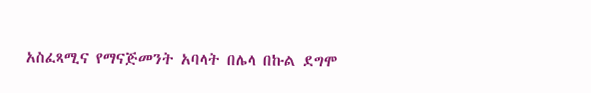አስፈጻሚና የማናጅመንት አባላት በሌላ በኩል ደግሞ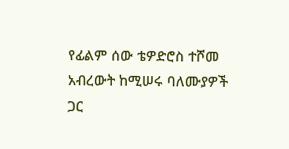የፊልም ሰው ቴዎድሮስ ተሾመ አብረውት ከሚሠሩ ባለሙያዎች ጋር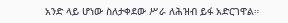አንድ ላይ ሆነው ስለታቀደው ሥራ ለሕዝብ ይፋ አድርገዋል።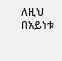ለዚህ በአይነቱ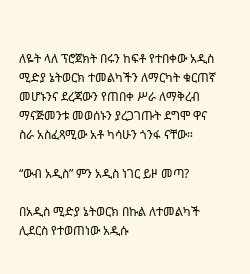ለዬት ላለ ፕሮጀክት በሩን ከፍቶ የተበቀው አዲስ ሚድያ ኔትወርክ ተመልካችን ለማርካት ቁርጠኛ መሆኑንና ደረጃውን የጠበቀ ሥራ ለማቅረብ ማናጅመንቱ መወሰኑን ያረጋገጡት ደግሞ ዋና ስራ አስፈጻሚው አቶ ካሳሁን ጎንፋ ናቸው።

“ውብ አዲስ” ምን አዲስ ነገር ይዞ መጣ?

በአዲስ ሚድያ ኔትወርክ በኩል ለተመልካች ሊደርስ የተወጠነው አዲሱ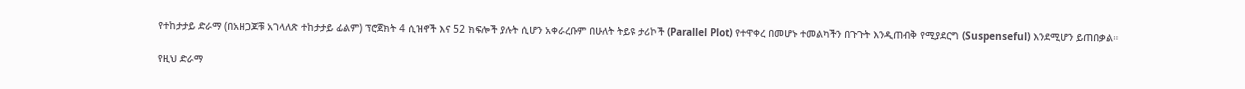የተከታታይ ድራማ (በአዘጋጆቹ አገላለጽ ተከታታይ ፊልም) ፕሮጀክት 4 ሲዝኖች እና 52 ክፍሎች ያሉት ሲሆን አቀራረቡም በሁለት ትይዩ ታሪኮች (Parallel Plot) የተዋቀረ በመሆኑ ተመልካችን በጉጉት እንዲጠብቅ የሚያደርግ (Suspenseful) እንደሚሆን ይጠበቃል።

የዚህ ድራማ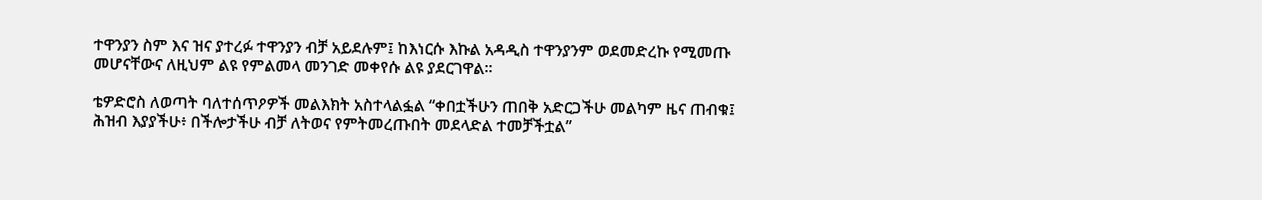ተዋንያን ስም እና ዝና ያተረፉ ተዋንያን ብቻ አይደሉም፤ ከእነርሱ እኩል አዳዲስ ተዋንያንም ወደመድረኩ የሚመጡ መሆናቸውና ለዚህም ልዩ የምልመላ መንገድ መቀየሱ ልዩ ያደርገዋል።

ቴዎድሮስ ለወጣት ባለተሰጥዖዎች መልእክት አስተላልፏል “ቀበቷችሁን ጠበቅ አድርጋችሁ መልካም ዜና ጠብቁ፤ ሕዝብ እያያችሁ፥ በችሎታችሁ ብቻ ለትወና የምትመረጡበት መደላድል ተመቻችቷል”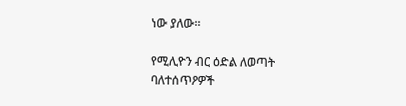ነው ያለው።

የሚሊዮን ብር ዕድል ለወጣት ባለተሰጥዖዎች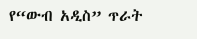የ“ውብ አዲስ” ጥራት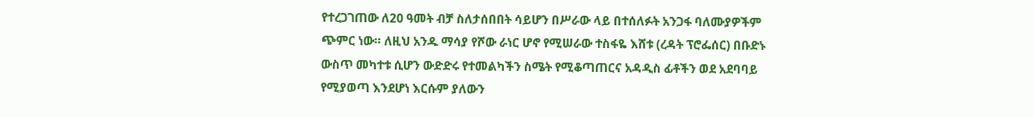የተረጋገጠው ለ20 ዓመት ብቻ ስለታሰበበት ሳይሆን በሥራው ላይ በተሰለፉት አንጋፋ ባለሙያዎችም ጭምር ነው። ለዚህ አንዱ ማሳያ የሾው ራነር ሆኖ የሚሠራው ተስፋዬ እሸቱ (ረዳት ፕሮፌሰር) በቡድኑ ውስጥ መካተቱ ሲሆን ውድድሩ የተመልካችን ስሜት የሚቆጣጠርና አዳዲስ ፊቶችን ወደ አደባባይ የሚያወጣ እንደሆነ እርሱም ያለውን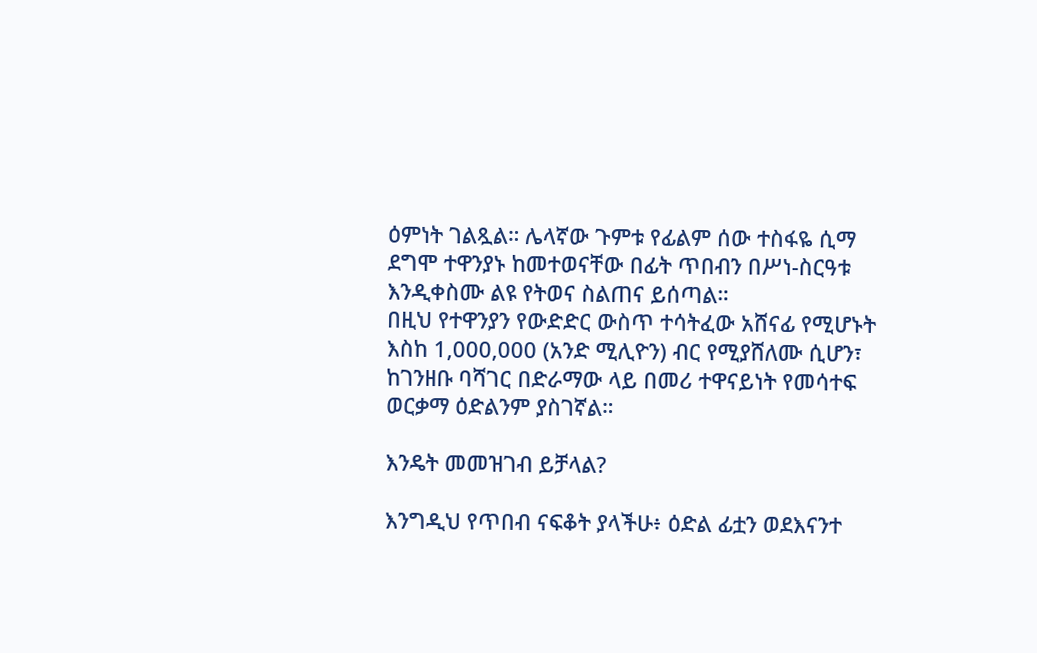ዕምነት ገልጿል። ሌላኛው ጉምቱ የፊልም ሰው ተስፋዬ ሲማ ደግሞ ተዋንያኑ ከመተወናቸው በፊት ጥበብን በሥነ-ስርዓቱ እንዲቀስሙ ልዩ የትወና ስልጠና ይሰጣል።
በዚህ የተዋንያን የውድድር ውስጥ ተሳትፈው አሸናፊ የሚሆኑት እስከ 1,000,000 (አንድ ሚሊዮን) ብር የሚያሸለሙ ሲሆን፣ ከገንዘቡ ባሻገር በድራማው ላይ በመሪ ተዋናይነት የመሳተፍ ወርቃማ ዕድልንም ያስገኛል።

እንዴት መመዝገብ ይቻላል?

እንግዲህ የጥበብ ናፍቆት ያላችሁ፥ ዕድል ፊቷን ወደእናንተ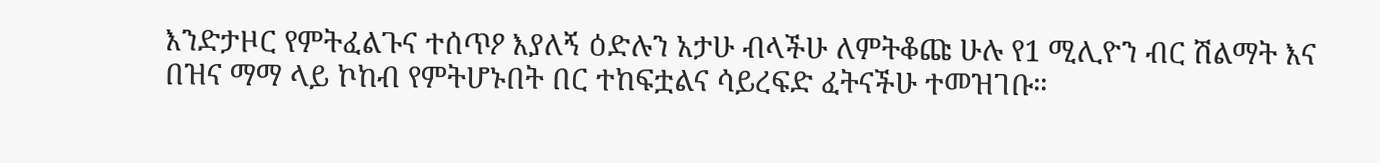እንድታዞር የምትፈልጉና ተሰጥዖ እያለኝ ዕድሉን አታሁ ብላችሁ ለምትቆጩ ሁሉ የ1 ሚሊዮን ብር ሽልማት እና በዝና ማማ ላይ ኮከብ የምትሆኑበት በር ተከፍቷልና ሳይረፍድ ፈትናችሁ ተመዝገቡ።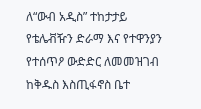ለ“ውብ አዲስ” ተከታታይ የቴሌቭዥን ድራማ እና የተዋንያን የተሰጥዖ ውድድር ለመመዝገብ ከቅዱስ እስጢፋኖስ ቤተ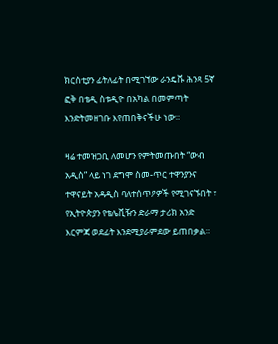ክርስቲያን ፊትለፊት በሚገኘው ራንዴቩ ሕንጻ 5ኛ ፎቅ በቴዲ ስቱዲዮ በአካል በመምጣት እንድትመዘገቡ እየጠበቅናችሁ ነው።

ዛሬ ተመዝጋቢ ለመሆን የምትመጡበት “ውብ አዲስ” ላይ ነገ ደግሞ ስመ-ጥር ተዋንያንና ተዋናይት አዳዲስ ባለተሰጥዖዎች የሚገናኙበት ፣ የኢትዮጵያን የቴሌቪዥን ድራማ ታሪክ አንድ እርምጃ ወደፊት እንደሚያራምደው ይጠበቃል።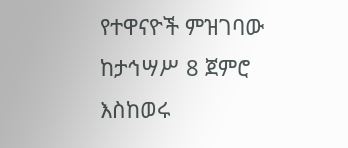የተዋናዮች ምዝገባው ከታኅሣሥ 8 ጀምሮ እስከወሩ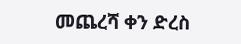መጨረሻ ቀን ድረስ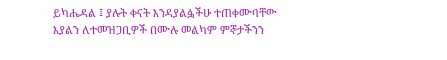ይካሔዳል ፤ ያሉት ቀናት እንዳያልፏችሁ ተጠቀሙባቸው እያልን ለተመዝጋቢዎች በሙሉ መልካም ምኞታችንን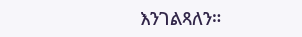እንገልጻለን።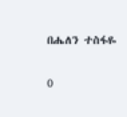በሔለን ተስፋዬ

0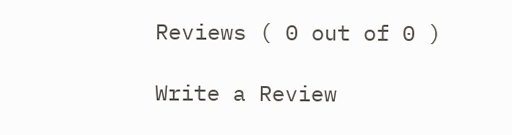Reviews ( 0 out of 0 )

Write a Review